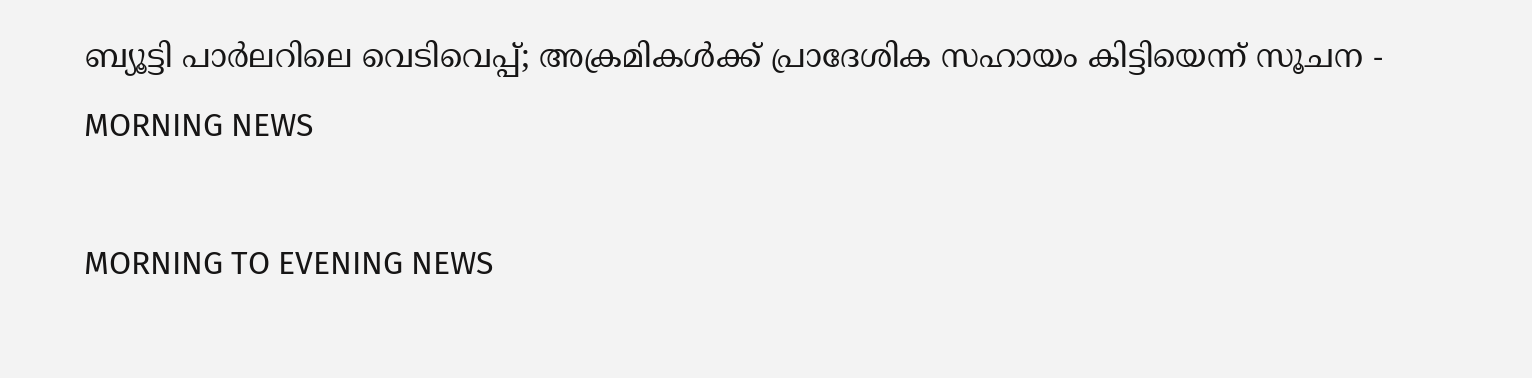ബ്യൂട്ടി പാർലറിലെ വെടിവെപ്പ്; അക്രമികള്‍ക്ക് പ്രാദേശിക സഹായം കിട്ടിയെന്ന്‌ സൂചന - MORNING NEWS

MORNING TO EVENING NEWS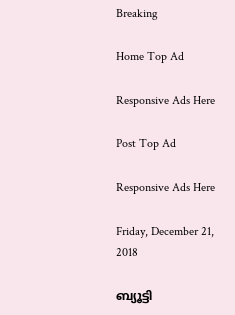Breaking

Home Top Ad

Responsive Ads Here

Post Top Ad

Responsive Ads Here

Friday, December 21, 2018

ബ്യൂട്ടി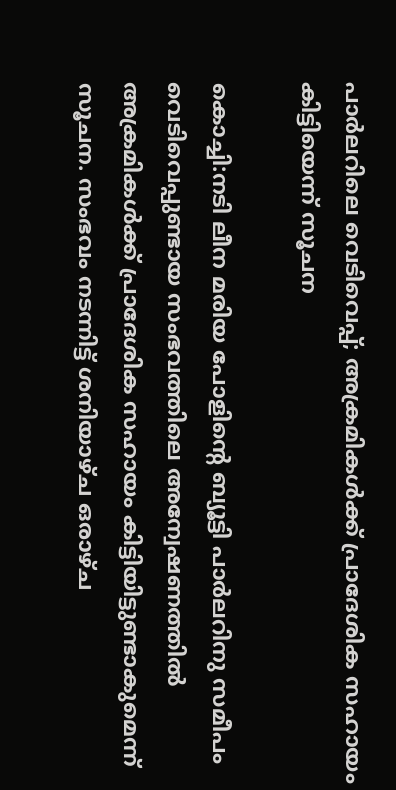പാർലറിലെ വെടിവെപ്പ്; അക്രമികള്‍ക്ക് പ്രാദേശിക സഹായം കിട്ടിയെന്ന്‌ സൂചന

കൊച്ചി:നടി ലീന മരിയ പോളിന്റെ ബ്യൂട്ടി പാർലറിനു സമീപം വെടിവെപ്പുണ്ടായ സംഭവത്തിലെ അന്വേഷണത്തിൽ അക്രമികൾക്ക് പ്രാദേശിക സഹായം കിട്ടിയിട്ടുണ്ടാകുമെന്ന് സൂചന. സംഭവം നടന്നിട്ട് ശനിയാഴ്ച ഒരാഴ്ച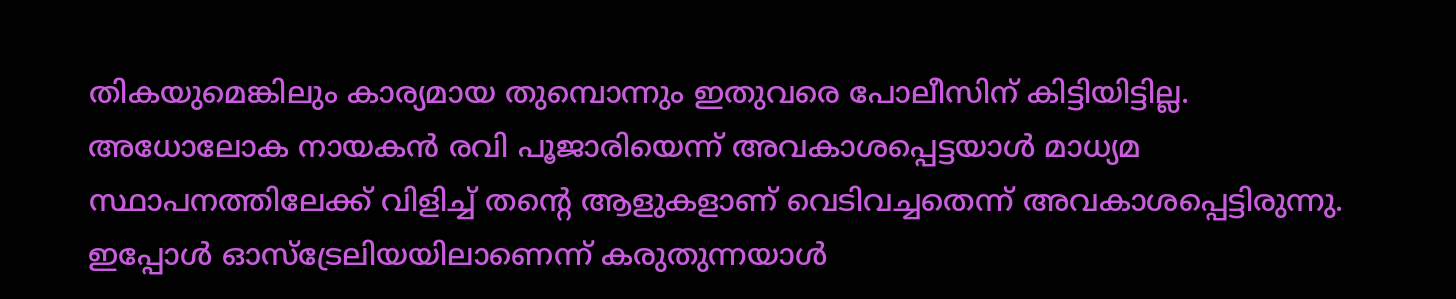തികയുമെങ്കിലും കാര്യമായ തുമ്പൊന്നും ഇതുവരെ പോലീസിന് കിട്ടിയിട്ടില്ല. അധോലോക നായകൻ രവി പൂജാരിയെന്ന് അവകാശപ്പെട്ടയാൾ മാധ്യമ സ്ഥാപനത്തിലേക്ക് വിളിച്ച് തന്റെ ആളുകളാണ് വെടിവച്ചതെന്ന് അവകാശപ്പെട്ടിരുന്നു. ഇപ്പോൾ ഓസ്ട്രേലിയയിലാണെന്ന് കരുതുന്നയാൾ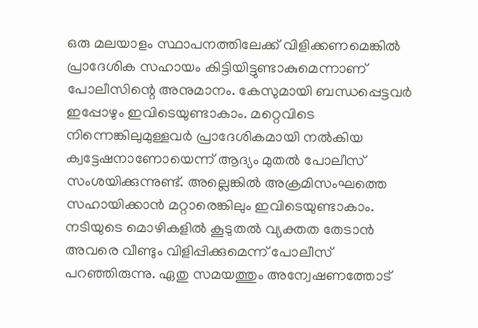ഒരു മലയാളം സ്ഥാപനത്തിലേക്ക് വിളിക്കണമെങ്കിൽ പ്രാദേശിക സഹായം കിട്ടിയിട്ടുണ്ടാകുമെന്നാണ് പോലീസിന്റെ അനുമാനം. കേസുമായി ബന്ധപ്പെട്ടവർ ഇപ്പോഴും ഇവിടെയുണ്ടാകാം. മറ്റെവിടെ നിന്നെങ്കിലുമുള്ളവർ പ്രാദേശികമായി നൽകിയ ക്വട്ടേഷനാണോയെന്ന് ആദ്യം മുതൽ പോലീസ് സംശയിക്കുന്നുണ്ട്. അല്ലെങ്കിൽ അക്രമിസംഘത്തെ സഹായിക്കാൻ മറ്റാരെങ്കിലും ഇവിടെയുണ്ടാകാം. നടിയുടെ മൊഴികളിൽ കൂടുതൽ വ്യക്തത തേടാൻ അവരെ വീണ്ടും വിളിപ്പിക്കുമെന്ന് പോലീസ് പറഞ്ഞിരുന്നു. ഏതു സമയത്തും അന്വേഷണത്തോട്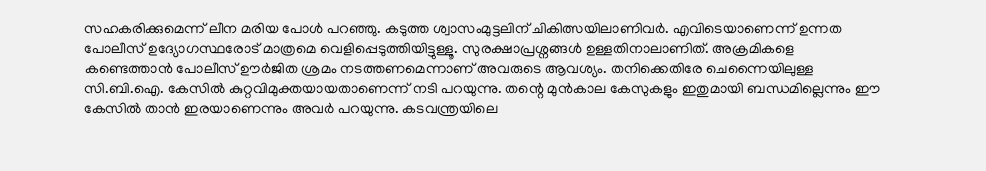സഹകരിക്കുമെന്ന് ലീന മരിയ പോൾ പറഞ്ഞു. കടുത്ത ശ്വാസംമുട്ടലിന് ചികിത്സയിലാണിവർ. എവിടെയാണെന്ന് ഉന്നത പോലീസ് ഉദ്യോഗസ്ഥരോട് മാത്രമെ വെളിപ്പെടുത്തിയിട്ടുള്ളൂ. സുരക്ഷാപ്രശ്നങ്ങൾ ഉള്ളതിനാലാണിത്. അക്രമികളെ കണ്ടെത്താൻ പോലീസ് ഊർജിത ശ്രമം നടത്തണമെന്നാണ് അവരുടെ ആവശ്യം. തനിക്കെതിരേ ചെന്നൈയിലുള്ള സി.ബി.ഐ. കേസിൽ കുറ്റവിമുക്തയായതാണെന്ന് നടി പറയുന്നു. തന്റെ മുൻകാല കേസുകളും ഇതുമായി ബന്ധമില്ലെന്നും ഈ കേസിൽ താൻ ഇരയാണെന്നും അവർ പറയുന്നു. കടവന്ത്രയിലെ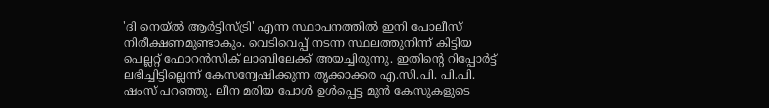'ദി നെയ്ൽ ആർട്ടിസ്ട്രി' എന്ന സ്ഥാപനത്തിൽ ഇനി പോലീസ് നിരീക്ഷണമുണ്ടാകും. വെടിവെപ്പ് നടന്ന സ്ഥലത്തുനിന്ന് കിട്ടിയ പെല്ലറ്റ് ഫോറൻസിക് ലാബിലേക്ക് അയച്ചിരുന്നു. ഇതിന്റെ റിപ്പോർട്ട് ലഭിച്ചിട്ടില്ലെന്ന് കേസന്വേഷിക്കുന്ന തൃക്കാക്കര എ.സി.പി. പി.പി. ഷംസ് പറഞ്ഞു. ലീന മരിയ പോൾ ഉൾപ്പെട്ട മുൻ കേസുകളുടെ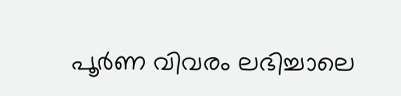പൂർണ വിവരം ലഭിച്ചാലെ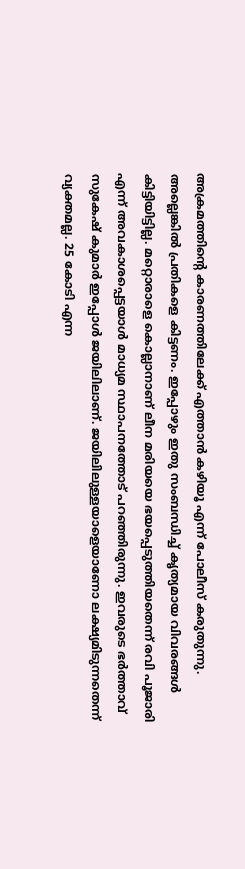അക്രമത്തിന്റെ കാരണത്തിലേക്ക് എത്താൻ കഴിയൂ എന്ന് പോലീസ് കരുതുന്നു. അല്ലെങ്കിൽ പ്രതികളെ കിട്ടണം. ഇപ്പോഴും ഇതു സംബന്ധിച്ച് കൃത്യമായ വിവരങ്ങൾ കിട്ടിയിട്ടില്ല. മറ്റൊരാളെ കൊല്ലാനാണ് ലീന മരിയയെ ഭയപ്പെടുത്തിയതെന്ന് രവി പൂജാരി എന്ന് അവകാശപ്പെട്ടയാൾ മാധ്യമ സ്ഥാപനത്തോട് പറഞ്ഞിരുന്നു. ഇവരുടെ ഭർത്താവ് സുകേഷ് കുമാർ ഇപ്പോൾ ജയിലിലാണ്. ജയിലിലുള്ളയാളെയാണോ ലക്ഷ്യമിടുന്നതെന്ന് വ്യക്തമല്ല. 25 കോടി എന്ന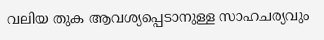വലിയ തുക ആവശ്യപ്പെടാനുള്ള സാഹചര്യവും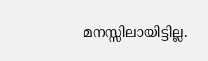മനസ്സിലായിട്ടില്ല.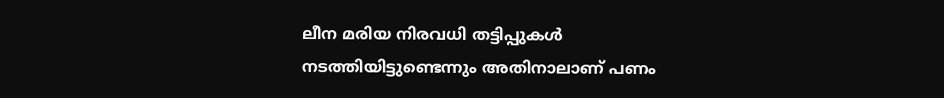ലീന മരിയ നിരവധി തട്ടിപ്പുകൾ നടത്തിയിട്ടുണ്ടെന്നും അതിനാലാണ് പണം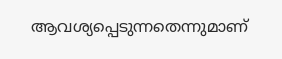ആവശ്യപ്പെടുന്നതെന്നുമാണ്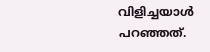വിളിച്ചയാൾ പറഞ്ഞത്.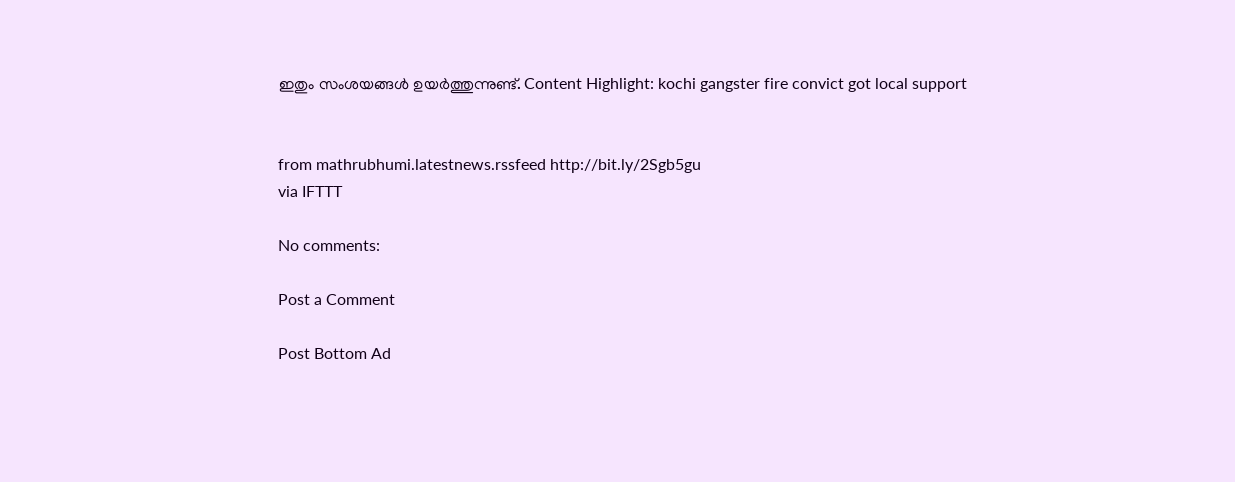ഇതും സംശയങ്ങൾ ഉയർത്തുന്നുണ്ട്. Content Highlight: kochi gangster fire convict got local support


from mathrubhumi.latestnews.rssfeed http://bit.ly/2Sgb5gu
via IFTTT

No comments:

Post a Comment

Post Bottom Ad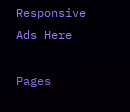Responsive Ads Here

Pages